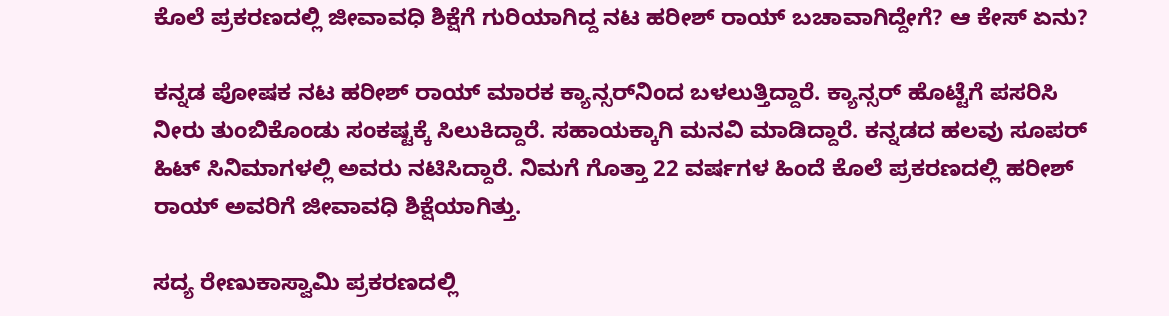ಕೊಲೆ ಪ್ರಕರಣದಲ್ಲಿ ಜೀವಾವಧಿ ಶಿಕ್ಷೆಗೆ ಗುರಿಯಾಗಿದ್ದ ನಟ ಹರೀಶ್ ರಾಯ್ ಬಚಾವಾಗಿದ್ದೇಗೆ? ಆ ಕೇಸ್ ಏನು?

ಕನ್ನಡ ಪೋಷಕ ನಟ ಹರೀಶ್ ರಾಯ್ ಮಾರಕ ಕ್ಯಾನ್ಸರ್‌ನಿಂದ ಬಳಲುತ್ತಿದ್ದಾರೆ. ಕ್ಯಾನ್ಸರ್ ಹೊಟ್ಟೆಗೆ ಪಸರಿಸಿ ನೀರು ತುಂಬಿಕೊಂಡು ಸಂಕಷ್ಟಕ್ಕೆ ಸಿಲುಕಿದ್ದಾರೆ. ಸಹಾಯಕ್ಕಾಗಿ ಮನವಿ ಮಾಡಿದ್ದಾರೆ. ಕನ್ನಡದ ಹಲವು ಸೂಪರ್ ಹಿಟ್ ಸಿನಿಮಾಗಳಲ್ಲಿ ಅವರು ನಟಿಸಿದ್ದಾರೆ. ನಿಮಗೆ ಗೊತ್ತಾ 22 ವರ್ಷಗಳ ಹಿಂದೆ ಕೊಲೆ ಪ್ರಕರಣದಲ್ಲಿ ಹರೀಶ್ ರಾಯ್ ಅವರಿಗೆ ಜೀವಾವಧಿ ಶಿಕ್ಷೆಯಾಗಿತ್ತು.

ಸದ್ಯ ರೇಣುಕಾಸ್ವಾಮಿ ಪ್ರಕರಣದಲ್ಲಿ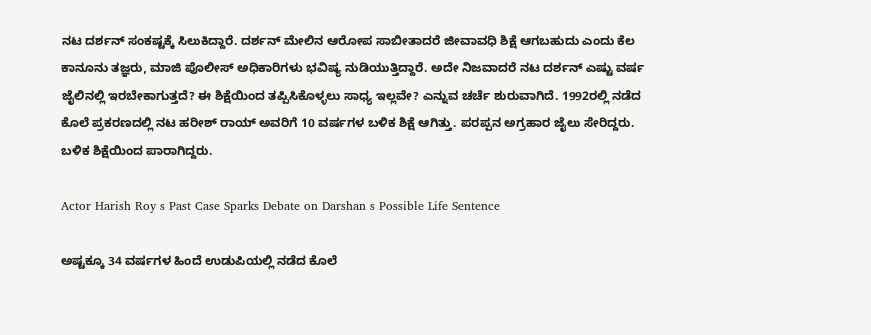ನಟ ದರ್ಶನ್ ಸಂಕಷ್ಟಕ್ಕೆ ಸಿಲುಕಿದ್ದಾರೆ. ದರ್ಶನ್ ಮೇಲಿನ ಆರೋಪ ಸಾಬೀತಾದರೆ ಜೀವಾವಧಿ ಶಿಕ್ಷೆ ಆಗಬಹುದು ಎಂದು ಕೆಲ ಕಾನೂನು ತಜ್ಞರು, ಮಾಜಿ ಪೊಲೀಸ್ ಅಧಿಕಾರಿಗಳು ಭವಿಷ್ಯ ನುಡಿಯುತ್ತಿದ್ದಾರೆ. ಅದೇ ನಿಜವಾದರೆ ನಟ ದರ್ಶನ್ ಎಷ್ಟು ವರ್ಷ ಜೈಲಿನಲ್ಲಿ ಇರಬೇಕಾಗುತ್ತದೆ? ಈ ಶಿಕ್ಷೆಯಿಂದ ತಪ್ಪಿಸಿಕೊಳ್ಳಲು ಸಾಧ್ಯ ಇಲ್ಲವೇ? ಎನ್ನುವ ಚರ್ಚೆ ಶುರುವಾಗಿದೆ. 1992ರಲ್ಲಿ ನಡೆದ ಕೊಲೆ ಪ್ರಕರಣದಲ್ಲಿ ನಟ ಹರೀಶ್ ರಾಯ್ ಅವರಿಗೆ 10 ವರ್ಷಗಳ ಬಳಿಕ ಶಿಕ್ಷೆ ಆಗಿತ್ತು. ಪರಪ್ಪನ ಅಗ್ರಹಾರ ಜೈಲು ಸೇರಿದ್ದರು. ಬಳಿಕ ಶಿಕ್ಷೆಯಿಂದ ಪಾರಾಗಿದ್ದರು.

Actor Harish Roy s Past Case Sparks Debate on Darshan s Possible Life Sentence

ಅಷ್ಟಕ್ಕೂ 34 ವರ್ಷಗಳ ಹಿಂದೆ ಉಡುಪಿಯಲ್ಲಿ ನಡೆದ ಕೊಲೆ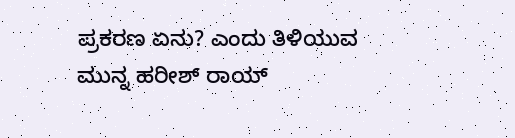ಪ್ರಕರಣ ಏನು? ಎಂದು ತಿಳಿಯುವ ಮುನ್ನ ಹರೀಶ್ ರಾಯ್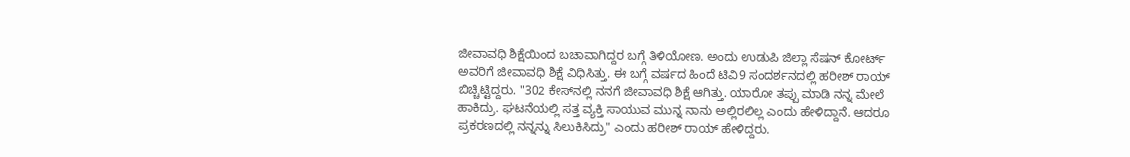ಜೀವಾವಧಿ ಶಿಕ್ಷೆಯಿಂದ ಬಚಾವಾಗಿದ್ದರ ಬಗ್ಗೆ ತಿಳಿಯೋಣ. ಅಂದು ಉಡುಪಿ ಜಿಲ್ಲಾ ಸೆಷನ್ ಕೋರ್ಟ್ ಅವರಿಗೆ ಜೀವಾವಧಿ ಶಿಕ್ಷೆ ವಿಧಿಸಿತ್ತು. ಈ ಬಗ್ಗೆ ವರ್ಷದ ಹಿಂದೆ ಟಿವಿ9 ಸಂದರ್ಶನದಲ್ಲಿ ಹರೀಶ್ ರಾಯ್ ಬಿಚ್ಚಿಟ್ಟಿದ್ದರು. "302 ಕೇಸ್‌ನಲ್ಲಿ ನನಗೆ ಜೀವಾವಧಿ ಶಿಕ್ಷೆ ಆಗಿತ್ತು. ಯಾರೋ ತಪ್ಪು ಮಾಡಿ ನನ್ನ ಮೇಲೆ ಹಾಕಿದ್ರು. ಘಟನೆಯಲ್ಲಿ ಸತ್ತ ವ್ಯಕ್ತಿ ಸಾಯುವ ಮುನ್ನ ನಾನು ಅಲ್ಲಿರಲಿಲ್ಲ ಎಂದು ಹೇಳಿದ್ದಾನೆ. ಆದರೂ ಪ್ರಕರಣದಲ್ಲಿ ನನ್ನನ್ನು ಸಿಲುಕಿಸಿದ್ರು" ಎಂದು ಹರೀಶ್ ರಾಯ್ ಹೇಳಿದ್ದರು.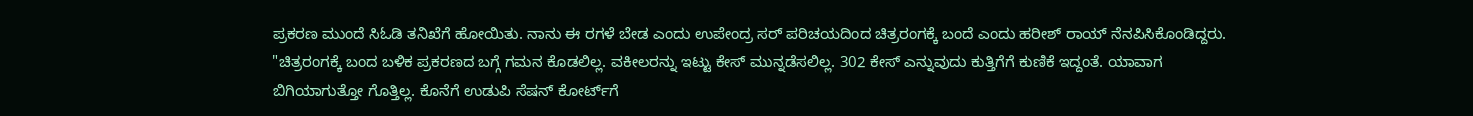ಪ್ರಕರಣ ಮುಂದೆ ಸಿಓಡಿ ತನಿಖೆಗೆ ಹೋಯಿತು. ನಾನು ಈ ರಗಳೆ ಬೇಡ ಎಂದು ಉಪೇಂದ್ರ ಸರ್ ಪರಿಚಯದಿಂದ ಚಿತ್ರರಂಗಕ್ಕೆ ಬಂದೆ ಎಂದು ಹರೀಶ್ ರಾಯ್ ನೆನಪಿಸಿಕೊಂಡಿದ್ದರು. "ಚಿತ್ರರಂಗಕ್ಕೆ ಬಂದ ಬಳಿಕ ಪ್ರಕರಣದ ಬಗ್ಗೆ ಗಮನ ಕೊಡಲಿಲ್ಲ. ವಕೀಲರನ್ನು ಇಟ್ಟು ಕೇಸ್ ಮುನ್ನಡೆಸಲಿಲ್ಲ. 302 ಕೇಸ್ ಎನ್ನುವುದು ಕುತ್ತಿಗೆಗೆ ಕುಣಿಕೆ ಇದ್ದಂತೆ. ಯಾವಾಗ ಬಿಗಿಯಾಗುತ್ತೋ ಗೊತ್ತಿಲ್ಲ. ಕೊನೆಗೆ ಉಡುಪಿ ಸೆಷನ್ ಕೋರ್ಟ್‌ಗೆ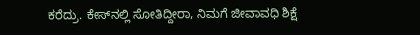ಕರೆದ್ರು. ಕೇಸ್‌ನಲ್ಲಿ ಸೋತಿದ್ದೀರಾ, ನಿಮಗೆ ಜೀವಾವಧಿ ಶಿಕ್ಷೆ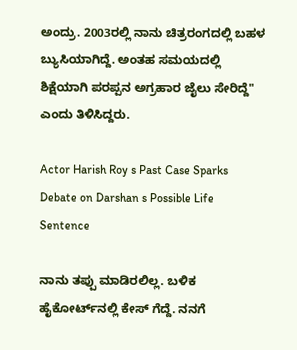ಅಂದ್ರು. 2003ರಲ್ಲಿ ನಾನು ಚಿತ್ರರಂಗದಲ್ಲಿ ಬಹಳ ಬ್ಯುಸಿಯಾಗಿದ್ದೆ. ಅಂತಹ ಸಮಯದಲ್ಲಿ ಶಿಕ್ಷೆಯಾಗಿ ಪರಪ್ಪನ ಅಗ್ರಹಾರ ಜೈಲು ಸೇರಿದ್ದೆ" ಎಂದು ತಿಳಿಸಿದ್ದರು.

Actor Harish Roy s Past Case Sparks Debate on Darshan s Possible Life Sentence

ನಾನು ತಪ್ಪು ಮಾಡಿರಲಿಲ್ಲ. ಬಳಿಕ ಹೈಕೋರ್ಟ್‌ನಲ್ಲಿ ಕೇಸ್ ಗೆದ್ದೆ. ನನಗೆ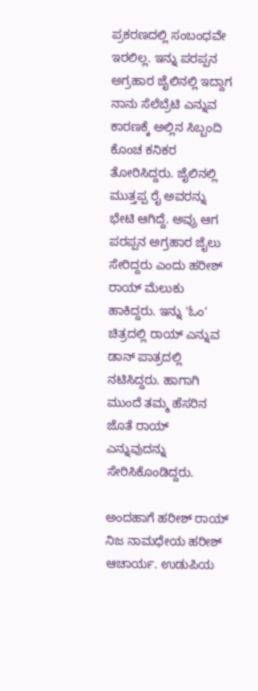ಪ್ರಕರಣದಲ್ಲಿ ಸಂಬಂಧವೇ ಇರಲಿಲ್ಲ. ಇನ್ನು ಪರಪ್ಪನ ಅಗ್ರಹಾರ ಜೈಲಿನಲ್ಲಿ ಇದ್ದಾಗ ನಾನು ಸೆಲೆಬ್ರೆಟಿ ಎನ್ನುವ ಕಾರಣಕ್ಕೆ ಅಲ್ಲಿನ ಸಿಬ್ಬಂದಿ ಕೊಂಚ ಕನಿಕರ ತೋರಿಸಿದ್ದರು. ಜೈಲಿನಲ್ಲಿ ಮುತ್ತಪ್ಪ ರೈ ಅವರನ್ನು ಭೇಟಿ ಆಗಿದ್ದೆ. ಅವ್ರು ಆಗ ಪರಪ್ಪನ ಅಗ್ರಹಾರ ಜೈಲು ಸೇರಿದ್ದರು ಎಂದು ಹರೀಶ್ ರಾಯ್ ಮೆಲುಕು ಹಾಕಿದ್ದರು. ಇನ್ನು 'ಓಂ' ಚಿತ್ರದಲ್ಲಿ ರಾಯ್ ಎನ್ನುವ ಡಾನ್ ಪಾತ್ರದಲ್ಲಿ ನಟಿಸಿದ್ದರು. ಹಾಗಾಗಿ ಮುಂದೆ ತಮ್ಮ ಹೆಸರಿನ ಜೊತೆ ರಾಯ್ ಎನ್ನುವುದನ್ನು ಸೇರಿಸಿಕೊಂಡಿದ್ದರು.

ಅಂದಹಾಗೆ ಹರೀಶ್ ರಾಯ್ ನಿಜ ನಾಮಧೇಯ ಹರೀಶ್ ಆಚಾರ್ಯ. ಉಡುಪಿಯ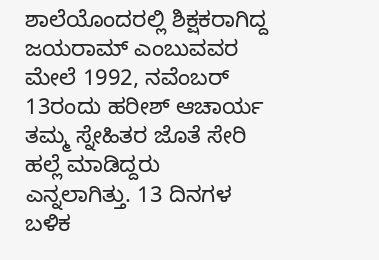ಶಾಲೆಯೊಂದರಲ್ಲಿ ಶಿಕ್ಷಕರಾಗಿದ್ದ ಜಯರಾಮ್ ಎಂಬುವವರ ಮೇಲೆ 1992, ನವೆಂಬರ್ 13ರಂದು ಹರೀಶ್ ಆಚಾರ್ಯ ತಮ್ಮ ಸ್ನೇಹಿತರ ಜೊತೆ ಸೇರಿ ಹಲ್ಲೆ ಮಾಡಿದ್ದರು ಎನ್ನಲಾಗಿತ್ತು. 13 ದಿನಗಳ ಬಳಿಕ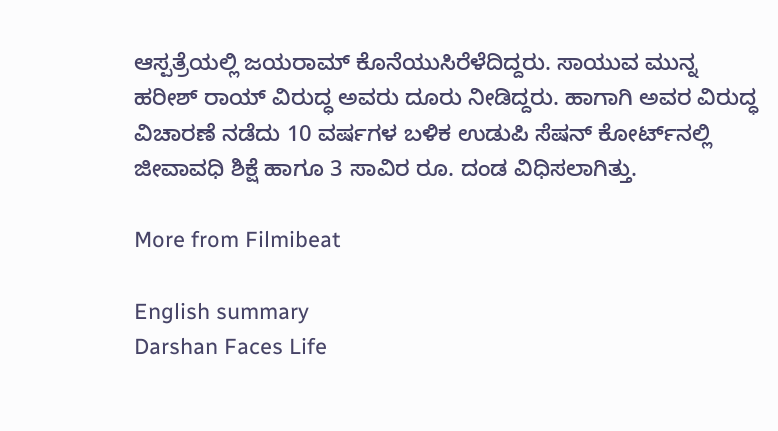ಆಸ್ಪತ್ರೆಯಲ್ಲಿ ಜಯರಾಮ್ ಕೊನೆಯುಸಿರೆಳೆದಿದ್ದರು. ಸಾಯುವ ಮುನ್ನ ಹರೀಶ್ ರಾಯ್ ವಿರುದ್ಧ ಅವರು ದೂರು ನೀಡಿದ್ದರು. ಹಾಗಾಗಿ ಅವರ ವಿರುದ್ಧ ವಿಚಾರಣೆ ನಡೆದು 10 ವರ್ಷಗಳ ಬಳಿಕ ಉಡುಪಿ ಸೆಷನ್ ಕೋರ್ಟ್‌ನಲ್ಲಿ ಜೀವಾವಧಿ ಶಿಕ್ಷೆ ಹಾಗೂ 3 ಸಾವಿರ ರೂ. ದಂಡ ವಿಧಿಸಲಾಗಿತ್ತು.

More from Filmibeat

English summary
Darshan Faces Life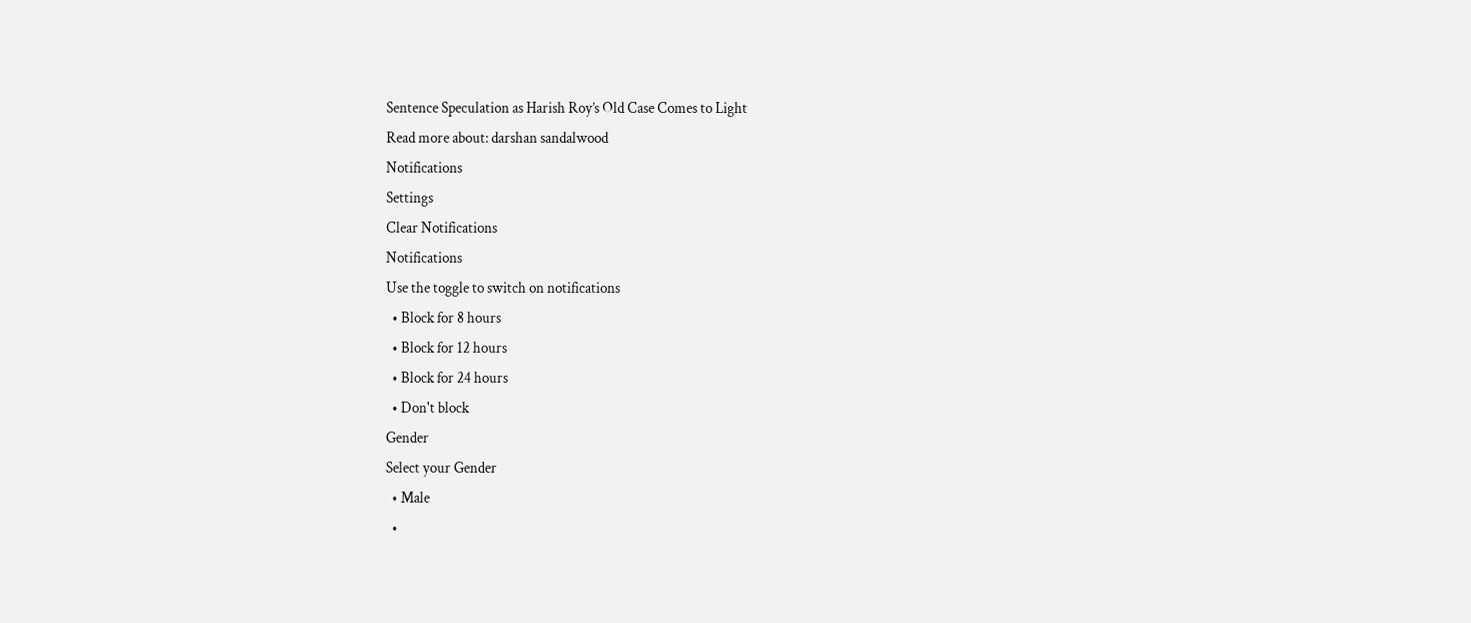Sentence Speculation as Harish Roy’s Old Case Comes to Light
Read more about: darshan sandalwood
Notifications
Settings
Clear Notifications
Notifications
Use the toggle to switch on notifications
  • Block for 8 hours
  • Block for 12 hours
  • Block for 24 hours
  • Don't block
Gender
Select your Gender
  • Male
  •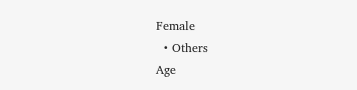Female
  • Others
Age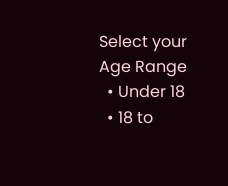Select your Age Range
  • Under 18
  • 18 to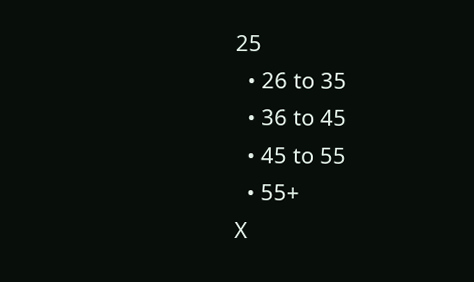25
  • 26 to 35
  • 36 to 45
  • 45 to 55
  • 55+
X